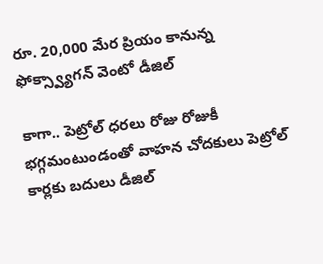రూ. 20,000 మేర ప్రియం కానున్న ఫోక్స్వ్యాగన్ వెంటో డీజిల్

కాగా.. పెట్రోల్ ధరలు రోజు రోజుకీ భగ్గమంటుండంతో వాహన చోదకులు పెట్రోల్ కార్లకు బదులు డీజిల్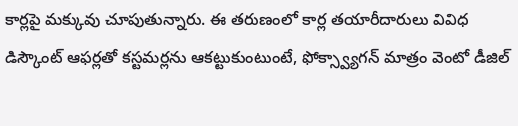కార్లపై మక్కువు చూపుతున్నారు. ఈ తరుణంలో కార్ల తయారీదారులు వివిధ డిస్కౌంట్ ఆఫర్లతో కస్టమర్లను ఆకట్టుకుంటుంటే, ఫోక్స్వ్యాగన్ మాత్రం వెంటో డీజిల్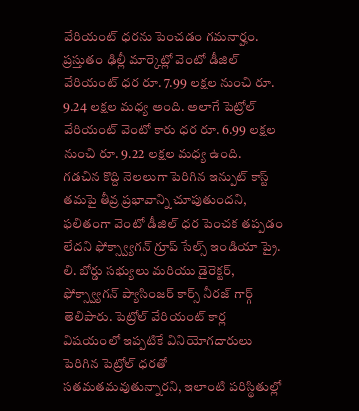వేరియంట్ ధరను పెంచడం గమనార్హం. ప్రస్తుతం ఢిల్లీ మార్కెట్లో వెంటో డీజిల్ వేరియంట్ ధర రూ. 7.99 లక్షల నుంచి రూ. 9.24 లక్షల మధ్య అంది. అలాగే పెట్రోల్ వేరియంట్ వెంటో కారు ధర రూ. 6.99 లక్షల నుంచి రూ. 9.22 లక్షల మధ్య ఉంది.
గడచిన కొద్ది నెలలుగా పెరిగిన ఇన్పుట్ కాస్ట్ తమపై తీవ్ర ప్రభావాన్ని చూపుతుందని, ఫలితంగా వెంటో డీజిల్ ధర పెంచక తప్పడం లేదని ఫోక్స్వ్యాగన్ గ్రూప్ సేల్స్ ఇండియా ప్రై. లి. బోర్డు సభ్యులు మరియు డైరెక్టర్, ఫోక్స్వ్యాగన్ ప్యాసింజర్ కార్స్ నీరజ్ గార్గ్ తెలిపారు. పెట్రోల్ వేరియంట్ కార్ల విషయంలో ఇప్పటికే వినియోగదారులు పెరిగిన పెట్రోల్ ధరతో సతమతమవుతున్నారని, ఇలాంటి పరిస్థితుల్లో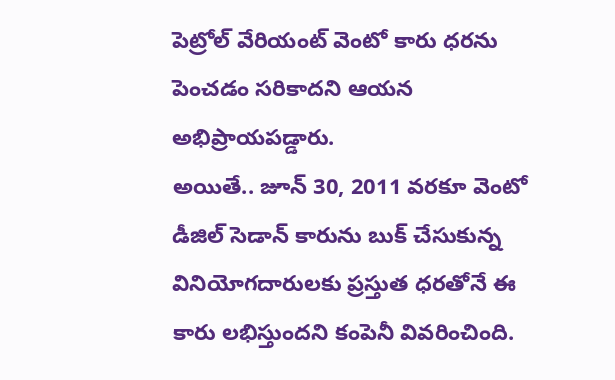పెట్రోల్ వేరియంట్ వెంటో కారు ధరను పెంచడం సరికాదని ఆయన అభిప్రాయపడ్డారు.
అయితే.. జూన్ 30, 2011 వరకూ వెంటో డీజిల్ సెడాన్ కారును బుక్ చేసుకున్న వినియోగదారులకు ప్రస్తుత ధరతోనే ఈ కారు లభిస్తుందని కంపెనీ వివరించింది.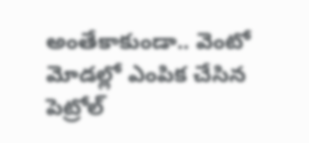అంతేకాకుండా.. వెంటో మోడల్లో ఎంపిక చేసిన పెట్రోల్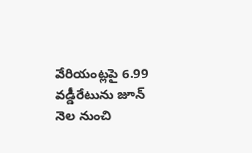వేరియంట్లపై 6.99 వడ్డీరేటును జూన్ నెల నుంచి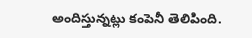అందిస్తున్నట్లు కంపెనీ తెలిపింది.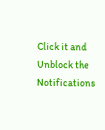Click it and Unblock the Notifications